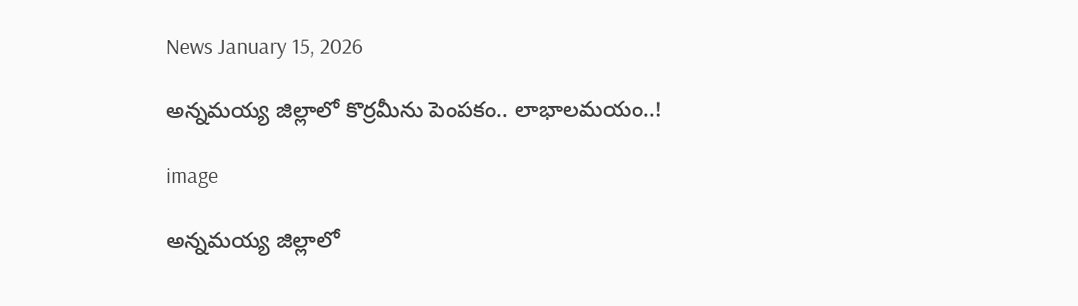News January 15, 2026

అన్నమయ్య జిల్లాలో కొర్రమీను పెంపకం.. లాభాలమయం..!

image

అన్నమయ్య జిల్లాలో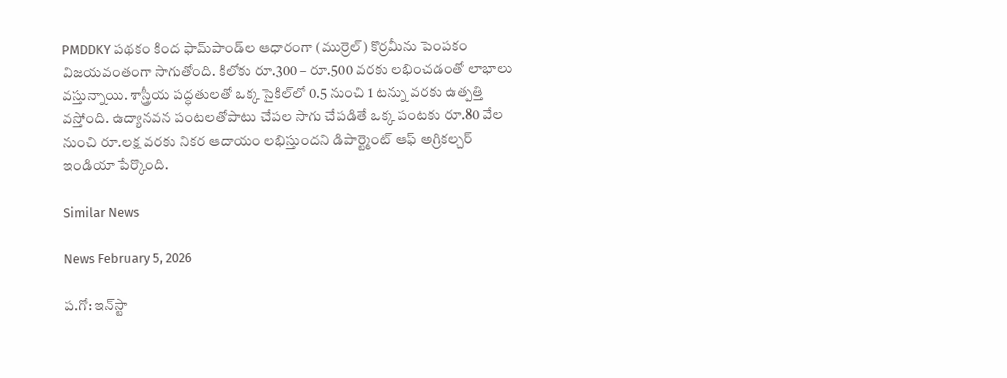PMDDKY పథకం కింద ఫామ్‌పాండ్‌ల ఆధారంగా (ముర్రెల్) కొర్రమీను పెంపకం విజయవంతంగా సాగుతోంది. కిలోకు రూ.300 – రూ.500 వరకు లభించడంతో లాభాలు వస్తున్నాయి. శాస్త్రీయ పద్ధతులతో ఒక్క సైకిల్‌లో 0.5 నుంచి 1 టన్ను వరకు ఉత్పత్తి వస్తోంది. ఉద్యానవన పంటలతోపాటు చేపల సాగు చేపడితే ఒక్క పంటకు రూ.80 వేల నుంచి రూ.లక్ష వరకు నికర ఆదాయం లభిస్తుందని డిపార్ట్మెంట్ ఆఫ్ అగ్రికల్చర్ ఇండియా పేర్కొంది.

Similar News

News February 5, 2026

ప.గో: ఇన్‌స్టా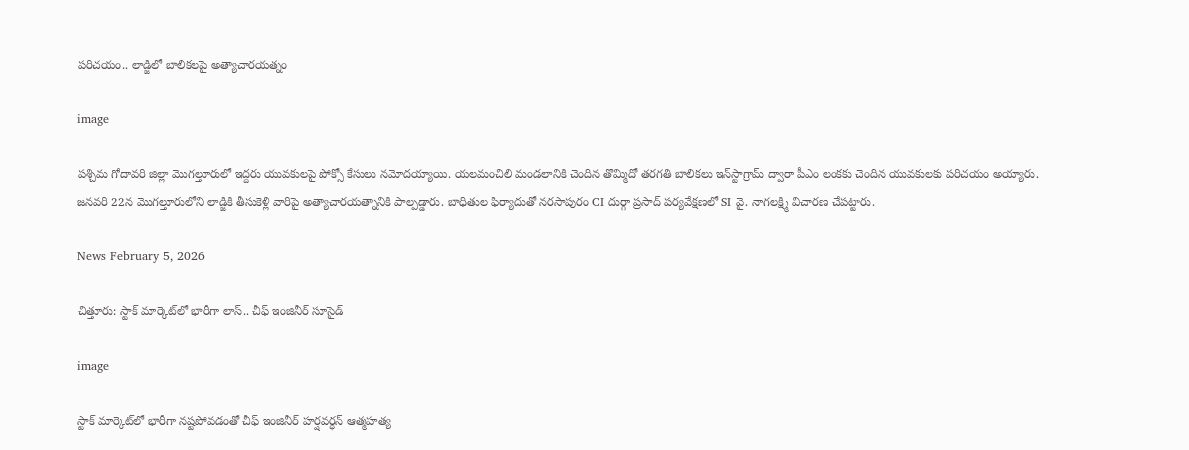పరిచయం.. లాడ్జిలో బాలికలపై అత్యాచారయత్నం

image

పశ్చిమ గోదావరి జిల్లా మొగల్తూరులో ఇద్దరు యువకులపై పోక్సో కేసులు నమోదయ్యాయి. యలమంచిలి మండలానికి చెందిన తొమ్మిదో తరగతి బాలికలు ఇన్‌స్టాగ్రామ్ ద్వారా పీఎం లంకకు చెందిన యువకులకు పరిచయం అయ్యారు. జనవరి 22న మొగల్తూరులోని లాడ్జికి తీసుకెళ్లి వారిపై అత్యాచారయత్నానికి పాల్పడ్డారు. బాధితుల ఫిర్యాదుతో నరసాపురం CI దుర్గా ప్రసాద్ పర్యవేక్షణలో SI వై. నాగలక్ష్మి విచారణ చేపట్టారు.

News February 5, 2026

చిత్తూరు: స్టాక్ మార్కెట్‌లో భారీగా లాస్.. చీఫ్ ఇంజినీర్ సూసైడ్

image

స్టాక్ మార్కెట్‌లో భారీగా నష్టపోవడంతో చీఫ్ ఇంజినీర్ హర్షవర్ధన్‌ ఆత్మహత్య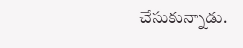చేసుకున్నాడు.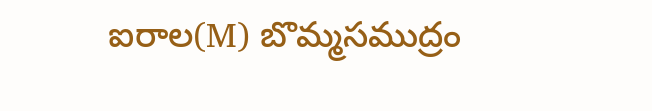ఐరాల(M) బొమ్మసముద్రం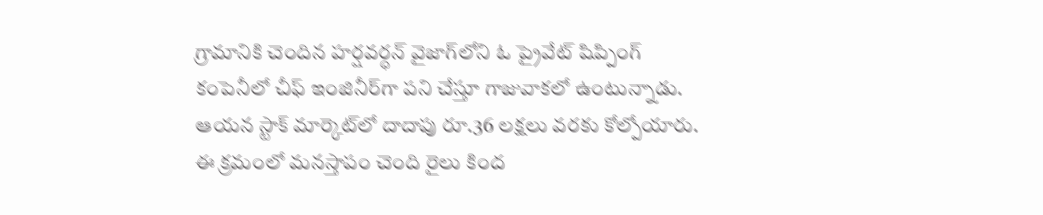గ్రామానికి చెందిన హర్షవర్ధన్‌ వైజాగ్‌లోని ఓ ప్రైవేట్ షిప్పింగ్ కంపెనీలో చీఫ్ ఇంజినీర్‌గా పని చేస్తూ గాజువాకలో ఉంటున్నాడు. ఆయన స్టాక్ మార్కెట్‌లో దాదాపు రూ.36 లక్షలు వరకు కోల్పోయారు. ఈ క్రమంలో మనస్తాపం చెంది రైలు కింద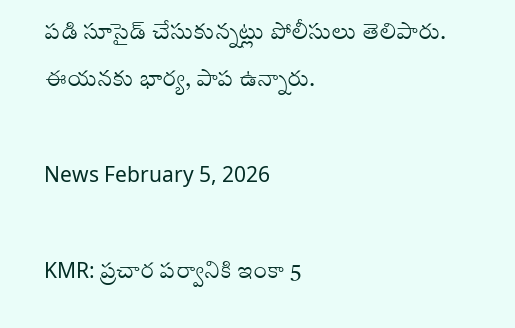పడి సూసైడ్ చేసుకున్నట్లు పోలీసులు తెలిపారు. ఈయనకు భార్య, పాప ఉన్నారు.

News February 5, 2026

KMR: ప్రచార పర్వానికి ఇంకా 5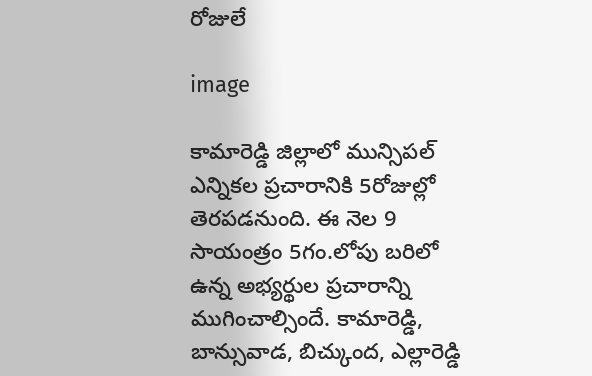రోజులే

image

కామారెడ్డి జిల్లాలో మున్సిపల్ ఎన్నికల ప్రచారానికి 5రోజుల్లో తెరపడనుంది. ఈ నెల 9 సాయంత్రం 5గం.లోపు బరిలో ఉన్న అభ్యర్థుల ప్రచారాన్ని ముగించాల్సిందే. కామారెడ్డి, బాన్సువాడ, బిచ్కుంద, ఎల్లారెడ్డి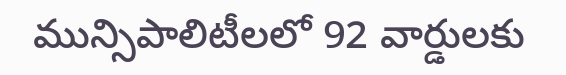మున్సిపాలిటీలలో 92 వార్డులకు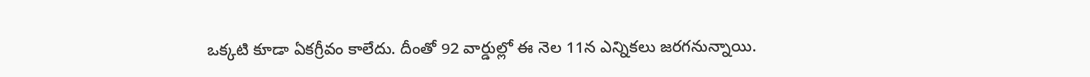ఒక్కటి కూడా ఏకగ్రీవం కాలేదు. దీంతో 92 వార్డుల్లో ఈ నెల 11న ఎన్నికలు జరగనున్నాయి.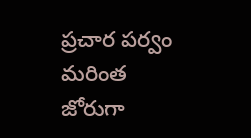ప్రచార పర్వం మరింత జోరుగా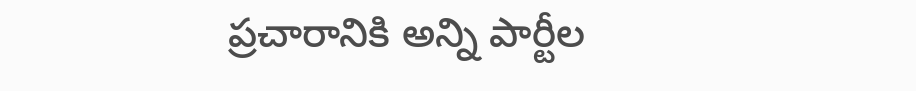ప్రచారానికి అన్ని పార్టీల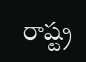రాష్ట్ర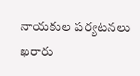నాయకుల పర్యటనలు ఖరారు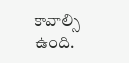కావాల్సి ఉంది.